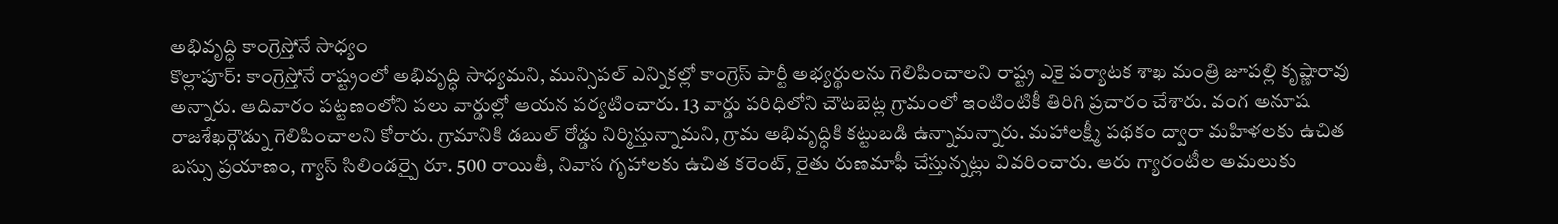అభివృద్ధి కాంగ్రెస్తోనే సాధ్యం
కొల్లాపూర్: కాంగ్రెస్తోనే రాష్ట్రంలో అభివృద్ధి సాధ్యమని, మున్సిపల్ ఎన్నికల్లో కాంగ్రెస్ పార్టీ అభ్యర్థులను గెలిపించాలని రాష్ట్ర ఎకై పర్యాటక శాఖ మంత్రి జూపల్లి కృష్ణారావు అన్నారు. ఆదివారం పట్టణంలోని పలు వార్డుల్లో ఆయన పర్యటించారు. 13 వార్డు పరిధిలోని చౌటబెట్ల గ్రామంలో ఇంటింటికీ తిరిగి ప్రచారం చేశారు. వంగ అనూష రాజశేఖర్గౌడ్ను గెలిపించాలని కోరారు. గ్రామానికి డబుల్ రోడ్డు నిర్మిస్తున్నామని, గ్రామ అభివృద్ధికి కట్టుబడి ఉన్నామన్నారు. మహాలక్ష్మీ పథకం ద్వారా మహిళలకు ఉచిత బస్సు ప్రయాణం, గ్యాస్ సిలిండర్పై రూ. 500 రాయితీ, నివాస గృహాలకు ఉచిత కరెంట్, రైతు రుణమాఫీ చేస్తున్నట్లు వివరించారు. ఆరు గ్యారంటీల అమలుకు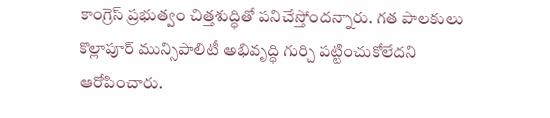కాంగ్రెస్ ప్రభుత్వం చిత్తశుద్ధితో పనిచేస్తోందన్నారు. గత పాలకులు కొల్లాపూర్ మున్సిపాలిటీ అభివృద్ధి గుర్చి పట్టించుకోలేదని ఆరోపించారు.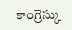కాంగ్రెస్కు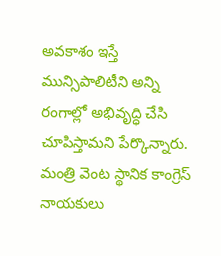అవకాశం ఇస్తే మున్సిపాలిటీని అన్ని రంగాల్లో అభివృద్ధి చేసి చూపిస్తామని పేర్కొన్నారు. మంత్రి వెంట స్థానిక కాంగ్రెస్ నాయకులు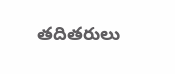తదితరులు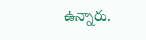ఉన్నారు.